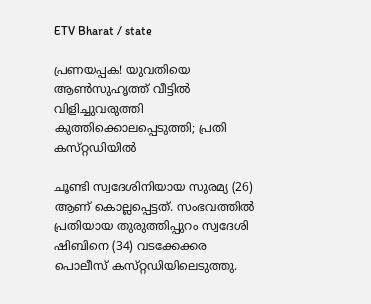ETV Bharat / state

പ്രണയപ്പക! യുവതിയെ ആൺസുഹൃത്ത് വീട്ടിൽ വിളിച്ചുവരുത്തി കുത്തിക്കൊലപ്പെടുത്തി; പ്രതി കസ്‌റ്റഡിയിൽ

ചൂണ്ടി സ്വദേശിനിയായ സുരമ്യ (26) ആണ് കൊല്ലപ്പെട്ടത്. സംഭവത്തിൽ പ്രതിയായ തുരുത്തിപ്പുറം സ്വദേശി ഷിബിനെ (34) വടക്കേക്കര പൊലീസ് കസ്‌റ്റഡിയിലെടുത്തു.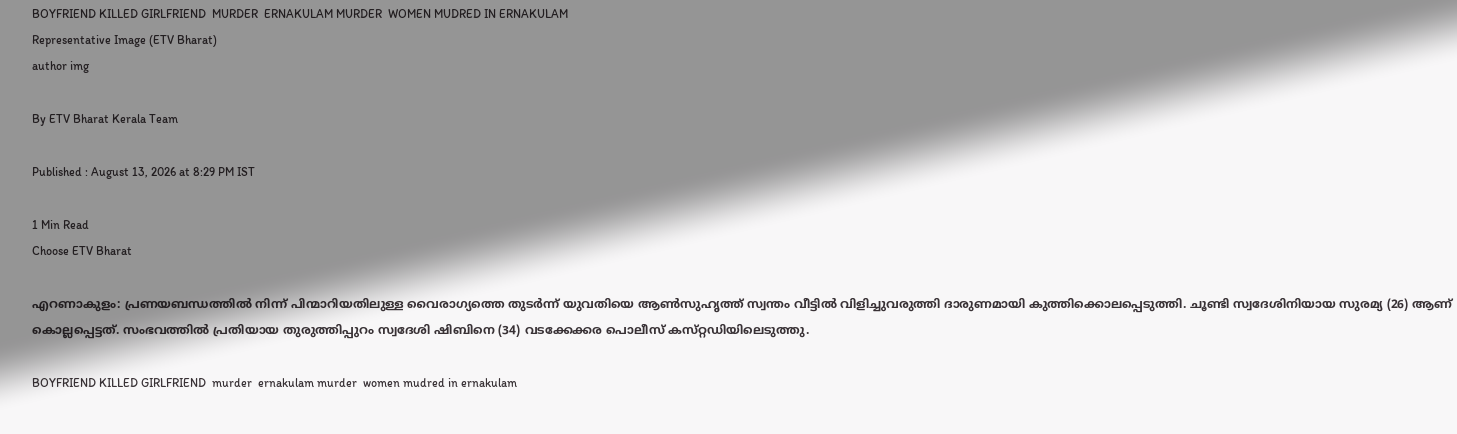BOYFRIEND KILLED GIRLFRIEND  MURDER  ERNAKULAM MURDER  WOMEN MUDRED IN ERNAKULAM
Representative Image (ETV Bharat)
author img

By ETV Bharat Kerala Team

Published : August 13, 2026 at 8:29 PM IST

1 Min Read
Choose ETV Bharat

എറണാകുളം: പ്രണയബന്ധത്തിൽ നിന്ന് പിന്മാറിയതിലുള്ള വൈരാഗ്യത്തെ തുടർന്ന് യുവതിയെ ആൺസുഹൃത്ത് സ്വന്തം വീട്ടിൽ വിളിച്ചുവരുത്തി ദാരുണമായി കുത്തിക്കൊലപ്പെടുത്തി. ചൂണ്ടി സ്വദേശിനിയായ സുരമ്യ (26) ആണ് കൊല്ലപ്പെട്ടത്. സംഭവത്തിൽ പ്രതിയായ തുരുത്തിപ്പുറം സ്വദേശി ഷിബിനെ (34) വടക്കേക്കര പൊലീസ് കസ്‌റ്റഡിയിലെടുത്തു.

BOYFRIEND KILLED GIRLFRIEND  murder  ernakulam murder  women mudred in ernakulam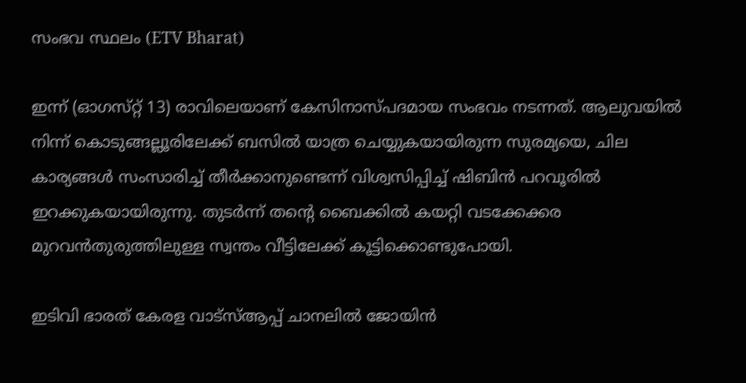സംഭവ സ്ഥലം (ETV Bharat)

ഇന്ന് (ഓഗസ്‌റ്റ് 13) രാവിലെയാണ് കേസിനാസ്‌പദമായ സംഭവം നടന്നത്. ആലുവയിൽ നിന്ന് കൊടുങ്ങല്ലൂരിലേക്ക് ബസിൽ യാത്ര ചെയ്യുകയായിരുന്ന സുരമ്യയെ, ചില കാര്യങ്ങൾ സംസാരിച്ച് തീർക്കാനുണ്ടെന്ന് വിശ്വസിപ്പിച്ച് ഷിബിൻ പറവൂരിൽ ഇറക്കുകയായിരുന്നു. തുടർന്ന് തൻ്റെ ബൈക്കിൽ കയറ്റി വടക്കേക്കര മുറവൻതുരുത്തിലുള്ള സ്വന്തം വീട്ടിലേക്ക് കൂട്ടിക്കൊണ്ടുപോയി.

ഇടിവി ഭാരത് കേരള വാട്‌സ്‌ആപ്പ് ചാനലില്‍ ജോയിന്‍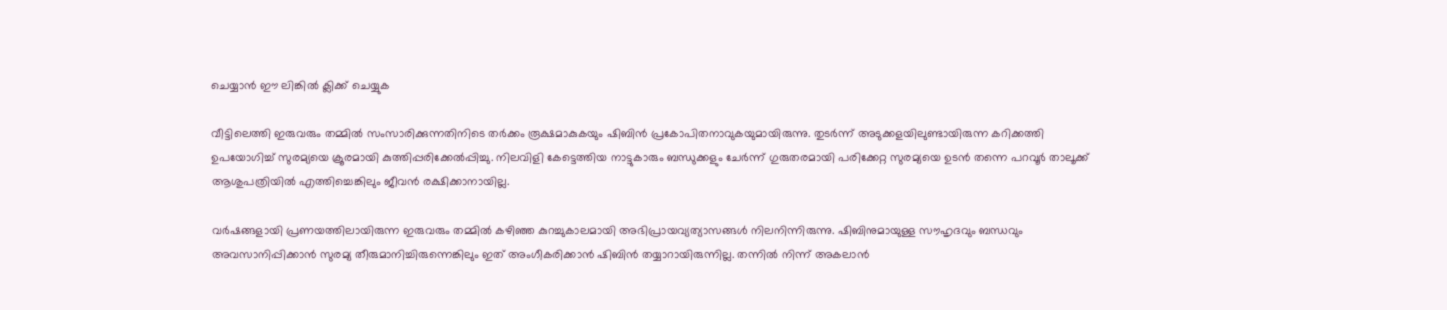ചെയ്യാന്‍ ഈ ലിങ്കില്‍ ക്ലിക്ക് ചെയ്യുക

വീട്ടിലെത്തി ഇരുവരും തമ്മിൽ സംസാരിക്കുന്നതിനിടെ തർക്കം രൂക്ഷമാകുകയും ഷിബിൻ പ്രകോപിതനാവുകയുമായിരുന്നു. തുടർന്ന് അടുക്കളയിലുണ്ടായിരുന്ന കറിക്കത്തി ഉപയോഗിച്ച് സുരമ്യയെ ക്രൂരമായി കുത്തിപ്പരിക്കേൽപ്പിച്ചു. നിലവിളി കേട്ടെത്തിയ നാട്ടുകാരും ബന്ധുക്കളും ചേർന്ന് ഗുരുതരമായി പരിക്കേറ്റ സുരമ്യയെ ഉടൻ തന്നെ പറവൂർ താലൂക്ക് ആശുപത്രിയിൽ എത്തിച്ചെങ്കിലും ജീവൻ രക്ഷിക്കാനായില്ല.

വർഷങ്ങളായി പ്രണയത്തിലായിരുന്ന ഇരുവരും തമ്മിൽ കഴിഞ്ഞ കുറച്ചുകാലമായി അഭിപ്രായവ്യത്യാസങ്ങൾ നിലനിന്നിരുന്നു. ഷിബിനുമായുള്ള സൗഹൃദവും ബന്ധവും അവസാനിപ്പിക്കാൻ സുരമ്യ തീരുമാനിച്ചിരുന്നെങ്കിലും ഇത് അംഗീകരിക്കാൻ ഷിബിൻ തയ്യാറായിരുന്നില്ല. തന്നിൽ നിന്ന് അകലാൻ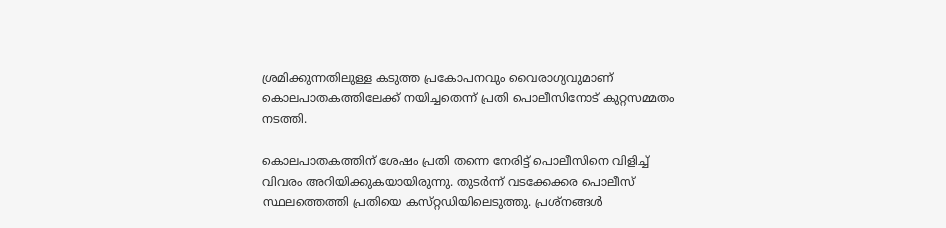ശ്രമിക്കുന്നതിലുള്ള കടുത്ത പ്രകോപനവും വൈരാഗ്യവുമാണ് കൊലപാതകത്തിലേക്ക് നയിച്ചതെന്ന് പ്രതി പൊലീസിനോട് കുറ്റസമ്മതം നടത്തി.

കൊലപാതകത്തിന് ശേഷം പ്രതി തന്നെ നേരിട്ട് പൊലീസിനെ വിളിച്ച് വിവരം അറിയിക്കുകയായിരുന്നു. തുടർന്ന് വടക്കേക്കര പൊലീസ് സ്ഥലത്തെത്തി പ്രതിയെ കസ്‌റ്റഡിയിലെടുത്തു. പ്രശ്‌നങ്ങൾ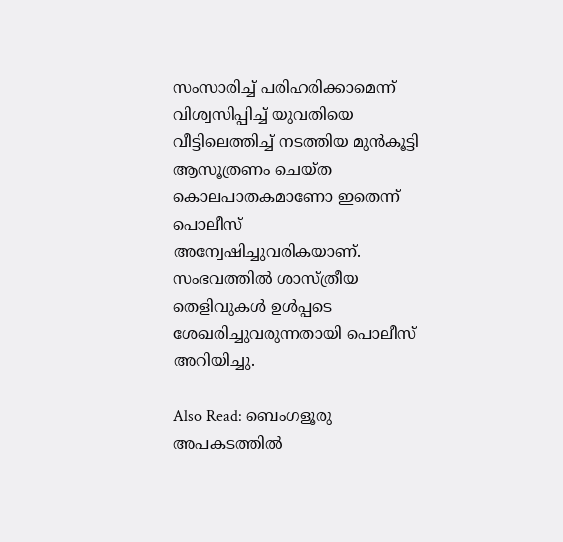സംസാരിച്ച് പരിഹരിക്കാമെന്ന് വിശ്വസിപ്പിച്ച് യുവതിയെ വീട്ടിലെത്തിച്ച് നടത്തിയ മുൻകൂട്ടി ആസൂത്രണം ചെയ്‌ത കൊലപാതകമാണോ ഇതെന്ന് പൊലീസ് അന്വേഷിച്ചുവരികയാണ്. സംഭവത്തിൽ ശാസ്ത്രീയ തെളിവുകൾ ഉൾപ്പടെ ശേഖരിച്ചുവരുന്നതായി പൊലീസ് അറിയിച്ചു.

Also Read: ബെംഗളൂരു അപകടത്തില്‍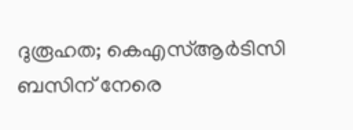ദുരൂഹത; കെഎസ്ആർടിസി ബസിന് നേരെ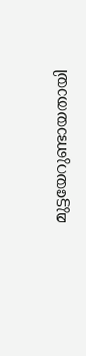മുട്ടയേറുണ്ടായതായി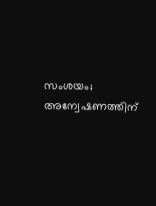സംശയം; അന്വേഷണത്തിന്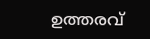ഉത്തരവ്